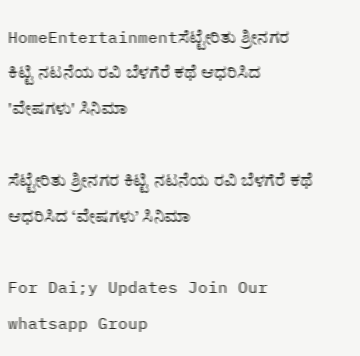HomeEntertainmentಸೆಟ್ಟೇರಿತು ಶ್ರೀನಗರ ಕಿಟ್ಟಿ ನಟನೆಯ ರವಿ ಬೆಳಗೆರೆ ಕಥೆ ಆಧರಿಸಿದ 'ವೇಷಗಳು' ಸಿನಿಮಾ

ಸೆಟ್ಟೇರಿತು ಶ್ರೀನಗರ ಕಿಟ್ಟಿ ನಟನೆಯ ರವಿ ಬೆಳಗೆರೆ ಕಥೆ ಆಧರಿಸಿದ ‘ವೇಷಗಳು’ ಸಿನಿಮಾ

For Dai;y Updates Join Our whatsapp Group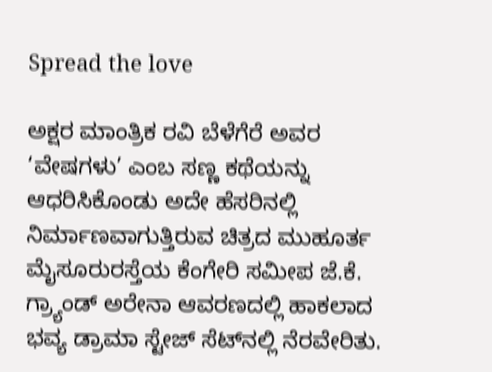Spread the love

ಅಕ್ಷರ ಮಾಂತ್ರಿಕ ರವಿ ಬೆಳೆಗೆರೆ ಅವರ ‘ವೇಷಗಳು’ ಎಂಬ ಸಣ್ಣ ಕಥೆಯನ್ನು ಆಧರಿಸಿಕೊಂಡು ಅದೇ ಹೆಸರಿನಲ್ಲಿ ನಿರ್ಮಾಣವಾಗುತ್ತಿರುವ ಚಿತ್ರದ ಮುಹೂರ್ತ ಮೈಸೂರುರಸ್ತೆಯ ಕೆಂಗೇರಿ ಸಮೀಪ ಜೆ.ಕೆ. ಗ್ರ್ಯಾಂಡ್ ಅರೇನಾ ಆವರಣದಲ್ಲಿ ಹಾಕಲಾದ ಭವ್ಯ ಡ್ರಾಮಾ ಸ್ಟೇಜ್‌ ಸೆಟ್‌ನಲ್ಲಿ ನೆರವೇರಿತು.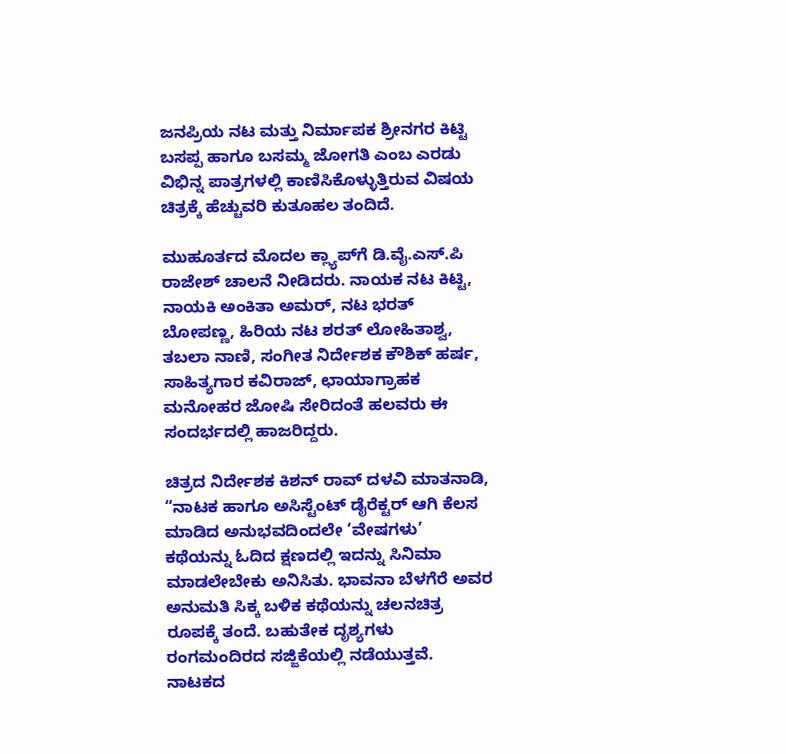ಜನಪ್ರಿಯ ನಟ ಮತ್ತು ನಿರ್ಮಾಪಕ ಶ್ರೀನಗರ ಕಿಟ್ಟಿ ಬಸಪ್ಪ ಹಾಗೂ ಬಸಮ್ಮ ಜೋಗತಿ ಎಂಬ ಎರಡು ವಿಭಿನ್ನ ಪಾತ್ರಗಳಲ್ಲಿ ಕಾಣಿಸಿಕೊಳ್ಳುತ್ತಿರುವ ವಿಷಯ ಚಿತ್ರಕ್ಕೆ ಹೆಚ್ಚುವರಿ ಕುತೂಹಲ ತಂದಿದೆ.

ಮುಹೂರ್ತದ ಮೊದಲ ಕ್ಲ್ಯಾಪ್‌ಗೆ ಡಿ.ವೈ.ಎಸ್.ಪಿ ರಾಜೇಶ್ ಚಾಲನೆ ನೀಡಿದರು. ನಾಯಕ ನಟ ಕಿಟ್ಟಿ, ನಾಯಕಿ ಅಂಕಿತಾ ಅಮರ್, ನಟ ಭರತ್ ಬೋಪಣ್ಣ, ಹಿರಿಯ ನಟ ಶರತ್ ಲೋಹಿತಾಶ್ವ, ತಬಲಾ ನಾಣಿ, ಸಂಗೀತ ನಿರ್ದೇಶಕ ಕೌಶಿಕ್ ಹರ್ಷ, ಸಾಹಿತ್ಯಗಾರ ಕವಿರಾಜ್, ಛಾಯಾಗ್ರಾಹಕ ಮನೋಹರ ಜೋಷಿ ಸೇರಿದಂತೆ ಹಲವರು ಈ ಸಂದರ್ಭದಲ್ಲಿ ಹಾಜರಿದ್ದರು.

ಚಿತ್ರದ ನಿರ್ದೇಶಕ ಕಿಶನ್ ರಾವ್ ದಳವಿ ಮಾತನಾಡಿ, “ನಾಟಕ ಹಾಗೂ ಅಸಿಸ್ಟೆಂಟ್ ಡೈರೆಕ್ಟರ್ ಆಗಿ ಕೆಲಸ ಮಾಡಿದ ಅನುಭವದಿಂದಲೇ ‘ವೇಷಗಳು’ ಕಥೆಯನ್ನು ಓದಿದ ಕ್ಷಣದಲ್ಲಿ ಇದನ್ನು ಸಿನಿಮಾ ಮಾಡಲೇಬೇಕು ಅನಿಸಿತು. ಭಾವನಾ ಬೆಳಗೆರೆ ಅವರ ಅನುಮತಿ ಸಿಕ್ಕ ಬಳಿಕ ಕಥೆಯನ್ನು ಚಲನಚಿತ್ರ ರೂಪಕ್ಕೆ ತಂದೆ. ಬಹುತೇಕ ದೃಶ್ಯಗಳು ರಂಗಮಂದಿರದ ಸಜ್ಜಿಕೆಯಲ್ಲಿ ನಡೆಯುತ್ತವೆ. ನಾಟಕದ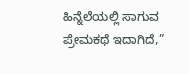ಹಿನ್ನೆಲೆಯಲ್ಲಿ ಸಾಗುವ ಪ್ರೇಮಕಥೆ ಇದಾಗಿದೆ,”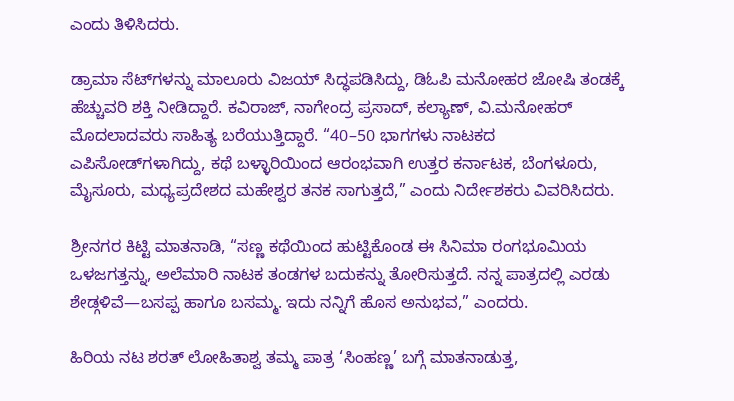ಎಂದು ತಿಳಿಸಿದರು.

ಡ್ರಾಮಾ ಸೆಟ್‌ಗಳನ್ನು ಮಾಲೂರು ವಿಜಯ್ ಸಿದ್ಧಪಡಿಸಿದ್ದು, ಡಿಓಪಿ ಮನೋಹರ ಜೋಷಿ ತಂಡಕ್ಕೆ ಹೆಚ್ಚುವರಿ ಶಕ್ತಿ ನೀಡಿದ್ದಾರೆ. ಕವಿರಾಜ್, ನಾಗೇಂದ್ರ ಪ್ರಸಾದ್, ಕಲ್ಯಾಣ್, ವಿ.ಮನೋಹರ್ ಮೊದಲಾದವರು ಸಾಹಿತ್ಯ ಬರೆಯುತ್ತಿದ್ದಾರೆ. “40–50 ಭಾಗಗಳು ನಾಟಕದ ಎಪಿಸೋಡ್‌ಗಳಾಗಿದ್ದು, ಕಥೆ ಬಳ್ಳಾರಿಯಿಂದ ಆರಂಭವಾಗಿ ಉತ್ತರ ಕರ್ನಾಟಕ, ಬೆಂಗಳೂರು, ಮೈಸೂರು, ಮಧ್ಯಪ್ರದೇಶದ ಮಹೇಶ್ವರ ತನಕ ಸಾಗುತ್ತದೆ,” ಎಂದು ನಿರ್ದೇಶಕರು ವಿವರಿಸಿದರು.

ಶ್ರೀನಗರ ಕಿಟ್ಟಿ ಮಾತನಾಡಿ, “ಸಣ್ಣ ಕಥೆಯಿಂದ ಹುಟ್ಟಿಕೊಂಡ ಈ ಸಿನಿಮಾ ರಂಗಭೂಮಿಯ ಒಳಜಗತ್ತನ್ನು, ಅಲೆಮಾರಿ ನಾಟಕ ತಂಡಗಳ ಬದುಕನ್ನು ತೋರಿಸುತ್ತದೆ. ನನ್ನ ಪಾತ್ರದಲ್ಲಿ ಎರಡು ಶೇಡ್ಗಳಿವೆ—ಬಸಪ್ಪ ಹಾಗೂ ಬಸಮ್ಮ. ಇದು ನನ್ನಿಗೆ ಹೊಸ ಅನುಭವ,” ಎಂದರು.

ಹಿರಿಯ ನಟ ಶರತ್ ಲೋಹಿತಾಶ್ವ ತಮ್ಮ ಪಾತ್ರ ‘ಸಿಂಹಣ್ಣ’ ಬಗ್ಗೆ ಮಾತನಾಡುತ್ತ,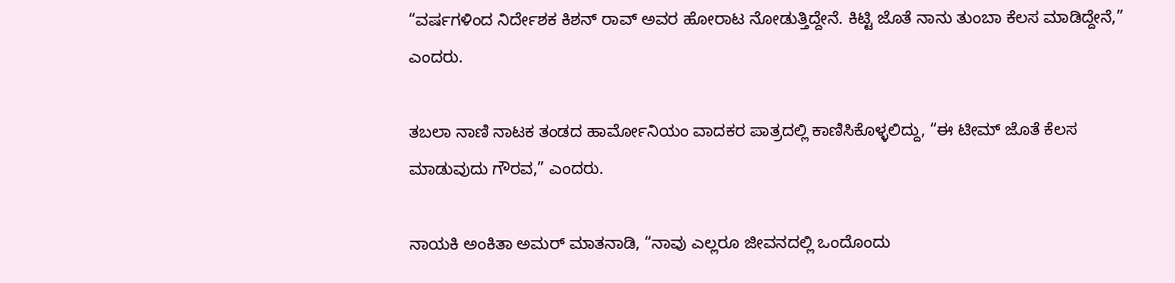“ವರ್ಷಗಳಿಂದ ನಿರ್ದೇಶಕ ಕಿಶನ್ ರಾವ್ ಅವರ ಹೋರಾಟ ನೋಡುತ್ತಿದ್ದೇನೆ. ಕಿಟ್ಟಿ ಜೊತೆ ನಾನು ತುಂಬಾ ಕೆಲಸ ಮಾಡಿದ್ದೇನೆ,” ಎಂದರು.

ತಬಲಾ ನಾಣಿ ನಾಟಕ ತಂಡದ ಹಾರ್ಮೋನಿಯಂ ವಾದಕರ ಪಾತ್ರದಲ್ಲಿ ಕಾಣಿಸಿಕೊಳ್ಳಲಿದ್ದು, “ಈ ಟೀಮ್ ಜೊತೆ ಕೆಲಸ ಮಾಡುವುದು ಗೌರವ,” ಎಂದರು.

ನಾಯಕಿ ಅಂಕಿತಾ ಅಮರ್ ಮಾತನಾಡಿ, “ನಾವು ಎಲ್ಲರೂ ಜೀವನದಲ್ಲಿ ಒಂದೊಂದು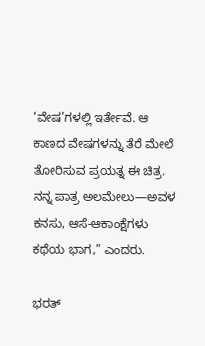‘ವೇಷ’ಗಳಲ್ಲಿ ಇರ್ತೇವೆ. ಆ ಕಾಣದ ವೇಷಗಳನ್ನು ತೆರೆ ಮೇಲೆ ತೋರಿಸುವ ಪ್ರಯತ್ನ ಈ ಚಿತ್ರ. ನನ್ನ ಪಾತ್ರ ಅಲಮೇಲು—ಅವಳ ಕನಸು, ಆಸೆ-ಆಕಾಂಕ್ಷೆಗಳು ಕಥೆಯ ಭಾಗ,” ಎಂದರು.

ಭರತ್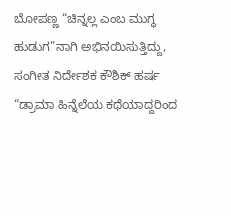ಬೋಪಣ್ಣ “ಚಿನ್ನಲ್ಲ ಎಂಬ ಮುಗ್ಧ ಹುಡುಗ”ನಾಗಿ ಅಭಿನಯಿಸುತ್ತಿದ್ದು, ಸಂಗೀತ ನಿರ್ದೇಶಕ ಕೌಶಿಕ್ ಹರ್ಷ “ಡ್ರಾಮಾ ಹಿನ್ನೆಲೆಯ ಕಥೆಯಾದ್ದರಿಂದ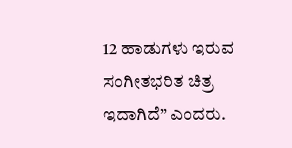12 ಹಾಡುಗಳು ಇರುವ ಸಂಗೀತಭರಿತ ಚಿತ್ರ ಇದಾಗಿದೆ” ಎಂದರು.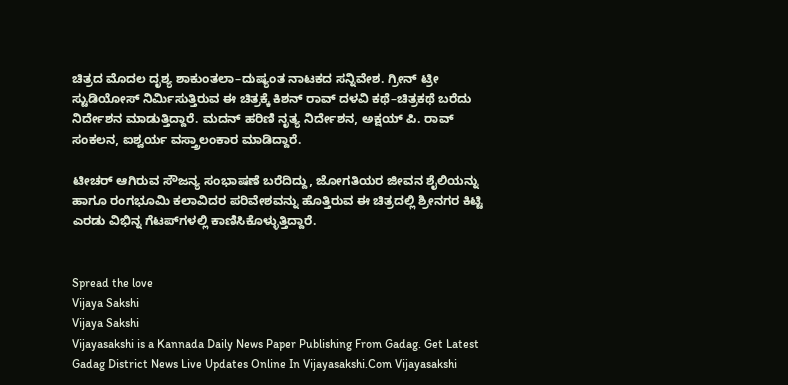ಚಿತ್ರದ ಮೊದಲ ದೃಶ್ಯ ಶಾಕುಂತಲಾ–ದುಷ್ಯಂತ ನಾಟಕದ ಸನ್ನಿವೇಶ. ಗ್ರೀನ್ ಟ್ರೀ ಸ್ಟುಡಿಯೋಸ್ ನಿರ್ಮಿಸುತ್ತಿರುವ ಈ ಚಿತ್ರಕ್ಕೆ ಕಿಶನ್ ರಾವ್ ದಳವಿ ಕಥೆ–ಚಿತ್ರಕಥೆ ಬರೆದು ನಿರ್ದೇಶನ ಮಾಡುತ್ತಿದ್ದಾರೆ. ಮದನ್ ಹರಿಣಿ ನೃತ್ಯ ನಿರ್ದೇಶನ, ಅಕ್ಷಯ್ ಪಿ. ರಾವ್ ಸಂಕಲನ, ಐಶ್ವರ್ಯ ವಸ್ತ್ರಾಲಂಕಾರ ಮಾಡಿದ್ದಾರೆ.

ಟೀಚರ್ ಆಗಿರುವ ಸೌಜನ್ಯ ಸಂಭಾಷಣೆ ಬರೆದಿದ್ದು, ಜೋಗತಿಯರ ಜೀವನ ಶೈಲಿಯನ್ನು ಹಾಗೂ ರಂಗಭೂಮಿ ಕಲಾವಿದರ ಪರಿವೇಶವನ್ನು ಹೊತ್ತಿರುವ ಈ ಚಿತ್ರದಲ್ಲಿ ಶ್ರೀನಗರ ಕಿಟ್ಟಿ ಎರಡು ವಿಭಿನ್ನ ಗೆಟಪ್‌ಗಳಲ್ಲಿ ಕಾಣಿಸಿಕೊಳ್ಳುತ್ತಿದ್ದಾರೆ.


Spread the love
Vijaya Sakshi
Vijaya Sakshi
Vijayasakshi is a Kannada Daily News Paper Publishing From Gadag. Get Latest Gadag District News Live Updates Online In Vijayasakshi.Com Vijayasakshi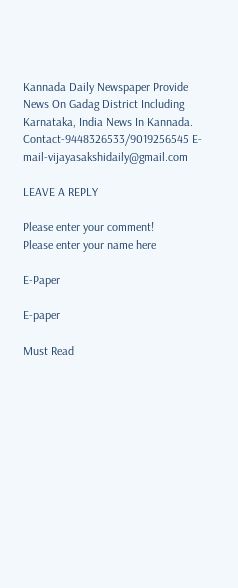Kannada Daily Newspaper Provide News On Gadag District Including Karnataka, India News In Kannada. Contact-9448326533/9019256545 E-mail-vijayasakshidaily@gmail.com

LEAVE A REPLY

Please enter your comment!
Please enter your name here

E-Paper

E-paper

Must Read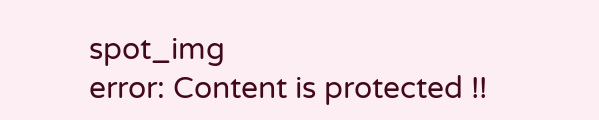spot_img
error: Content is protected !!